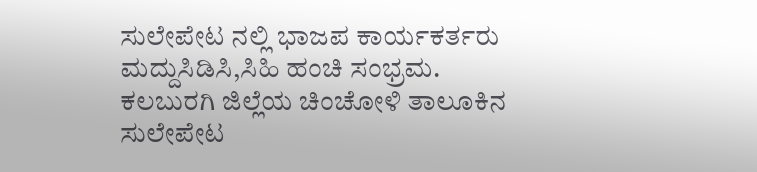ಸುಲೇಪೇಟ ನಲ್ಲಿ ಭಾಜಪ ಕಾರ್ಯಕರ್ತರು ಮದ್ದುಸಿಡಿಸಿ,ಸಿಹಿ ಹಂಚಿ ಸಂಭ್ರಮ.
ಕಲಬುರಗಿ ಜಿಲ್ಲೆಯ ಚಿಂಚೋಳಿ ತಾಲೂಕಿನ ಸುಲೇಪೇಟ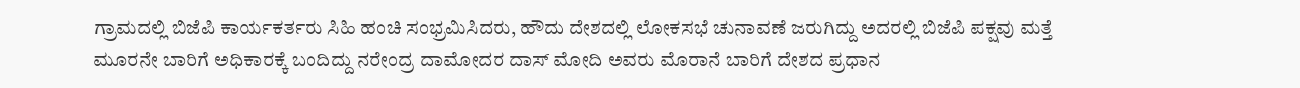ಗ್ರಾಮದಲ್ಲಿ ಬಿಜೆಪಿ ಕಾರ್ಯಕರ್ತರು ಸಿಹಿ ಹಂಚಿ ಸಂಭ್ರಮಿಸಿದರು, ಹೌದು ದೇಶದಲ್ಲಿ ಲೋಕಸಭೆ ಚುನಾವಣೆ ಜರುಗಿದ್ದು ಅದರಲ್ಲಿ ಬಿಜೆಪಿ ಪಕ್ಷವು ಮತ್ತೆ ಮೂರನೇ ಬಾರಿಗೆ ಅಧಿಕಾರಕ್ಕೆ ಬಂದಿದ್ದು ನರೇಂದ್ರ ದಾಮೋದರ ದಾಸ್ ಮೋದಿ ಅವರು ಮೊರಾನೆ ಬಾರಿಗೆ ದೇಶದ ಪ್ರಧಾನ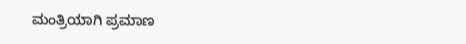ಮಂತ್ರಿಯಾಗಿ ಪ್ರಮಾಣ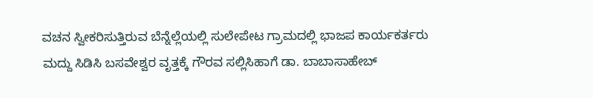ವಚನ ಸ್ವೀಕರಿಸುತ್ತಿರುವ ಬೆನ್ನೆಲ್ಲೆಯಲ್ಲಿ ಸುಲೇಪೇಟ ಗ್ರಾಮದಲ್ಲಿ ಭಾಜಪ ಕಾರ್ಯಕರ್ತರು ಮದ್ದು ಸಿಡಿಸಿ ಬಸವೇಶ್ವರ ವೃತ್ತಕ್ಕೆ ಗೌರವ ಸಲ್ಲಿಸಿಹಾಗೆ ಡಾ. ಬಾಬಾಸಾಹೇಬ್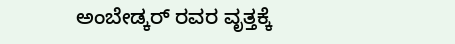ಅಂಬೇಡ್ಕರ್ ರವರ ವೃತ್ತಕ್ಕೆ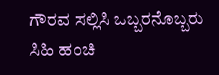ಗೌರವ ಸಲ್ಲಿಸಿ ಒಬ್ಬರನೊಬ್ಬರು ಸಿಹಿ ಹಂಚಿ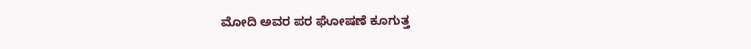ಮೋದಿ ಅವರ ಪರ ಘೋಷಣೆ ಕೂಗುತ್ತ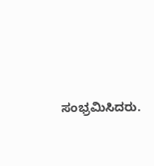ಸಂಭ್ರಮಿಸಿದರು.